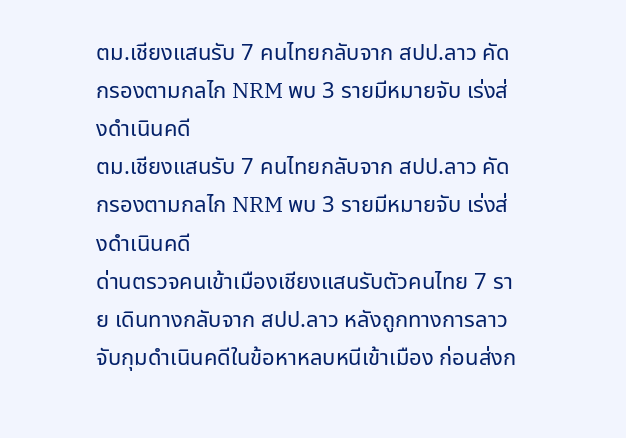ตม.เชียงแสนรับ 7 คนไทยกลับจาก สปป.ลาว คัดกรองตามกลไก NRM พบ 3 รายมีหมายจับ เร่งส่งดำเนินคดี
ตม.เชียงแสนรับ 7 คนไทยกลับจาก สปป.ลาว คัดกรองตามกลไก NRM พบ 3 รายมีหมายจับ เร่งส่งดำเนินคดี
ด่านตรวจคนเข้าเมืองเชียงแสนรับตัวคนไทย 7 ราย เดินทางกลับจาก สปป.ลาว หลังถูกทางการลาวจับกุมดำเนินคดีในข้อหาหลบหนีเข้าเมือง ก่อนส่งก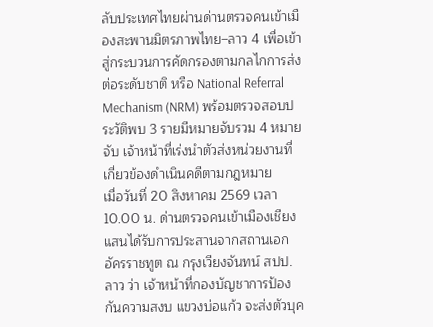ลับประเทศไทยผ่านด่านตรวจคนเข้าเมืองสะพานมิตรภาพไทย–ลาว 4 เพื่อเข้าสู่กระบวนการคัดกรองตามกลไกการส่งต่อระดับชาติ หรือ National Referral Mechanism (NRM) พร้อมตรวจสอบประวัติพบ 3 รายมีหมายจับรวม 4 หมายจับ เจ้าหน้าที่เร่งนำตัวส่งหน่วยงานที่เกี่ยวข้องดำเนินคดีตามกฎหมาย
เมื่อวันที่ 20 สิงหาคม 2569 เวลา 10.00 น. ด่านตรวจคนเข้าเมืองเชียงแสนได้รับการประสานจากสถานเอกอัครราชทูต ณ กรุงเวียงจันทน์ สปป.ลาว ว่า เจ้าหน้าที่กองบัญชาการป้องกันความสงบ แขวงบ่อแก้ว จะส่งตัวบุค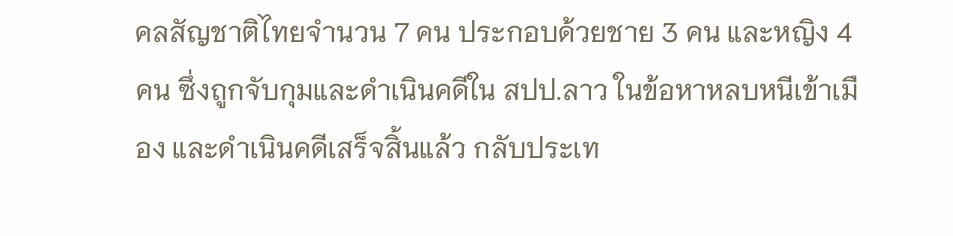คลสัญชาติไทยจำนวน 7 คน ประกอบด้วยชาย 3 คน และหญิง 4 คน ซึ่งถูกจับกุมและดำเนินคดีใน สปป.ลาว ในข้อหาหลบหนีเข้าเมือง และดำเนินคดีเสร็จสิ้นแล้ว กลับประเท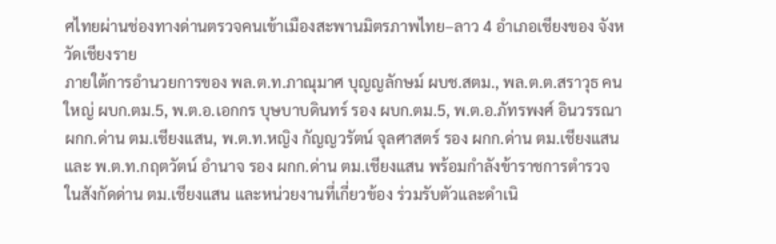ศไทยผ่านช่องทางด่านตรวจคนเข้าเมืองสะพานมิตรภาพไทย–ลาว 4 อำเภอเชียงของ จังหวัดเชียงราย
ภายใต้การอำนวยการของ พล.ต.ท.ภาณุมาศ บุญญลักษม์ ผบช.สตม., พล.ต.ต.สราวุธ คนใหญ่ ผบก.ตม.5, พ.ต.อ.เอกกร บุษบาบดินทร์ รอง ผบก.ตม.5, พ.ต.อ.ภัทรพงศ์ อินวรรณา ผกก.ด่าน ตม.เชียงแสน, พ.ต.ท.หญิง กัญญวรัตน์ จุลศาสตร์ รอง ผกก.ด่าน ตม.เชียงแสน และ พ.ต.ท.กฤตวัตน์ อำนาจ รอง ผกก.ด่าน ตม.เชียงแสน พร้อมกำลังข้าราชการตำรวจในสังกัดด่าน ตม.เชียงแสน และหน่วยงานที่เกี่ยวข้อง ร่วมรับตัวและดำเนิ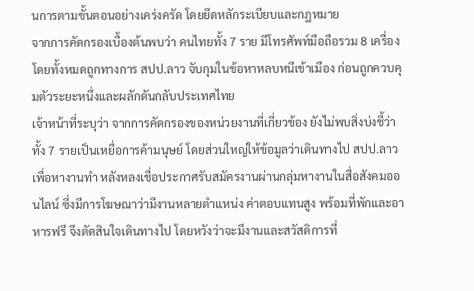นการตามขั้นตอนอย่างเคร่งครัด โดยยึดหลักระเบียบและกฎหมาย
จากการคัดกรองเบื้องต้นพบว่า คนไทยทั้ง 7 ราย มีโทรศัพท์มือถือรวม 8 เครื่อง โดยทั้งหมดถูกทางการ สปป.ลาว จับกุมในข้อหาหลบหนีเข้าเมือง ก่อนถูกควบคุมตัวระยะหนึ่งและผลักดันกลับประเทศไทย
เจ้าหน้าที่ระบุว่า จากการคัดกรองของหน่วยงานที่เกี่ยวข้อง ยังไม่พบสิ่งบ่งชี้ว่าทั้ง 7 รายเป็นเหยื่อการค้ามนุษย์ โดยส่วนใหญ่ให้ข้อมูลว่าเดินทางไป สปป.ลาว เพื่อหางานทำ หลังหลงเชื่อประกาศรับสมัครงานผ่านกลุ่มหางานในสื่อสังคมออนไลน์ ซึ่งมีการโฆษณาว่ามีงานหลายตำแหน่ง ค่าตอบแทนสูง พร้อมที่พักและอาหารฟรี จึงตัดสินใจเดินทางไป โดยหวังว่าจะมีงานและสวัสดิการที่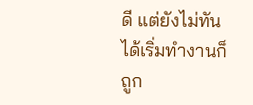ดี แต่ยังไม่ทันได้เริ่มทำงานก็ถูก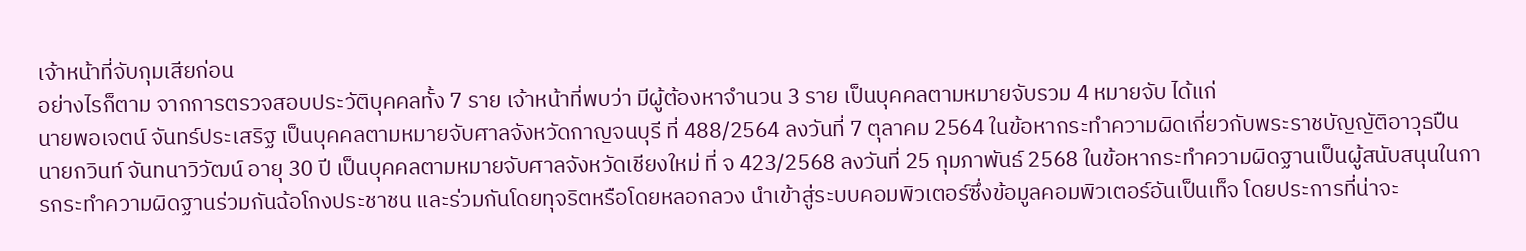เจ้าหน้าที่จับกุมเสียก่อน
อย่างไรก็ตาม จากการตรวจสอบประวัติบุคคลทั้ง 7 ราย เจ้าหน้าที่พบว่า มีผู้ต้องหาจำนวน 3 ราย เป็นบุคคลตามหมายจับรวม 4 หมายจับ ได้แก่
นายพอเจตน์ จันทร์ประเสริฐ เป็นบุคคลตามหมายจับศาลจังหวัดกาญจนบุรี ที่ 488/2564 ลงวันที่ 7 ตุลาคม 2564 ในข้อหากระทำความผิดเกี่ยวกับพระราชบัญญัติอาวุธปืน
นายกวินท์ จันทนาวิวัฒน์ อายุ 30 ปี เป็นบุคคลตามหมายจับศาลจังหวัดเชียงใหม่ ที่ จ 423/2568 ลงวันที่ 25 กุมภาพันธ์ 2568 ในข้อหากระทำความผิดฐานเป็นผู้สนับสนุนในการกระทำความผิดฐานร่วมกันฉ้อโกงประชาชน และร่วมกันโดยทุจริตหรือโดยหลอกลวง นำเข้าสู่ระบบคอมพิวเตอร์ซึ่งข้อมูลคอมพิวเตอร์อันเป็นเท็จ โดยประการที่น่าจะ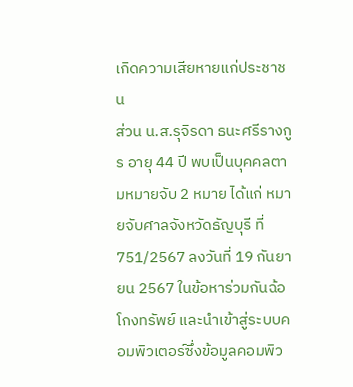เกิดความเสียหายแก่ประชาชน
ส่วน น.ส.รุจิรดา ธนะศรีรางกูร อายุ 44 ปี พบเป็นบุคคลตามหมายจับ 2 หมาย ได้แก่ หมายจับศาลจังหวัดธัญบุรี ที่ 751/2567 ลงวันที่ 19 กันยายน 2567 ในข้อหาร่วมกันฉ้อโกงทรัพย์ และนำเข้าสู่ระบบคอมพิวเตอร์ซึ่งข้อมูลคอมพิว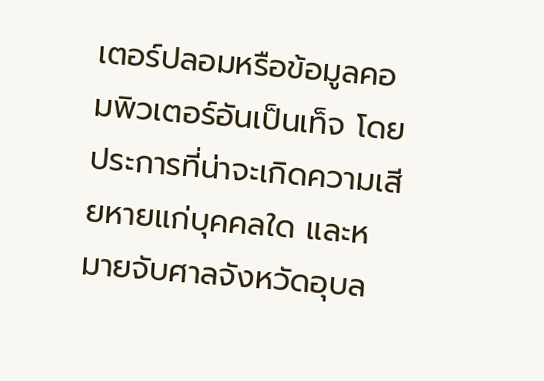เตอร์ปลอมหรือข้อมูลคอมพิวเตอร์อันเป็นเท็จ โดยประการที่น่าจะเกิดความเสียหายแก่บุคคลใด และหมายจับศาลจังหวัดอุบล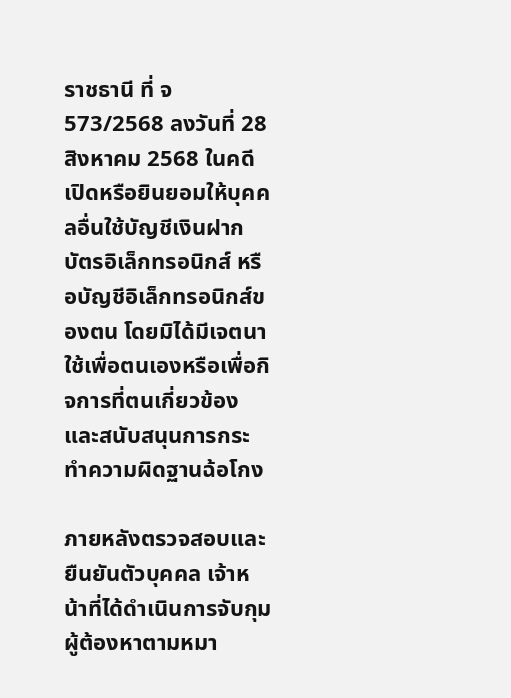ราชธานี ที่ จ 573/2568 ลงวันที่ 28 สิงหาคม 2568 ในคดีเปิดหรือยินยอมให้บุคคลอื่นใช้บัญชีเงินฝาก บัตรอิเล็กทรอนิกส์ หรือบัญชีอิเล็กทรอนิกส์ของตน โดยมิได้มีเจตนาใช้เพื่อตนเองหรือเพื่อกิจการที่ตนเกี่ยวข้อง และสนับสนุนการกระทำความผิดฐานฉ้อโกง

ภายหลังตรวจสอบและยืนยันตัวบุคคล เจ้าหน้าที่ได้ดำเนินการจับกุมผู้ต้องหาตามหมา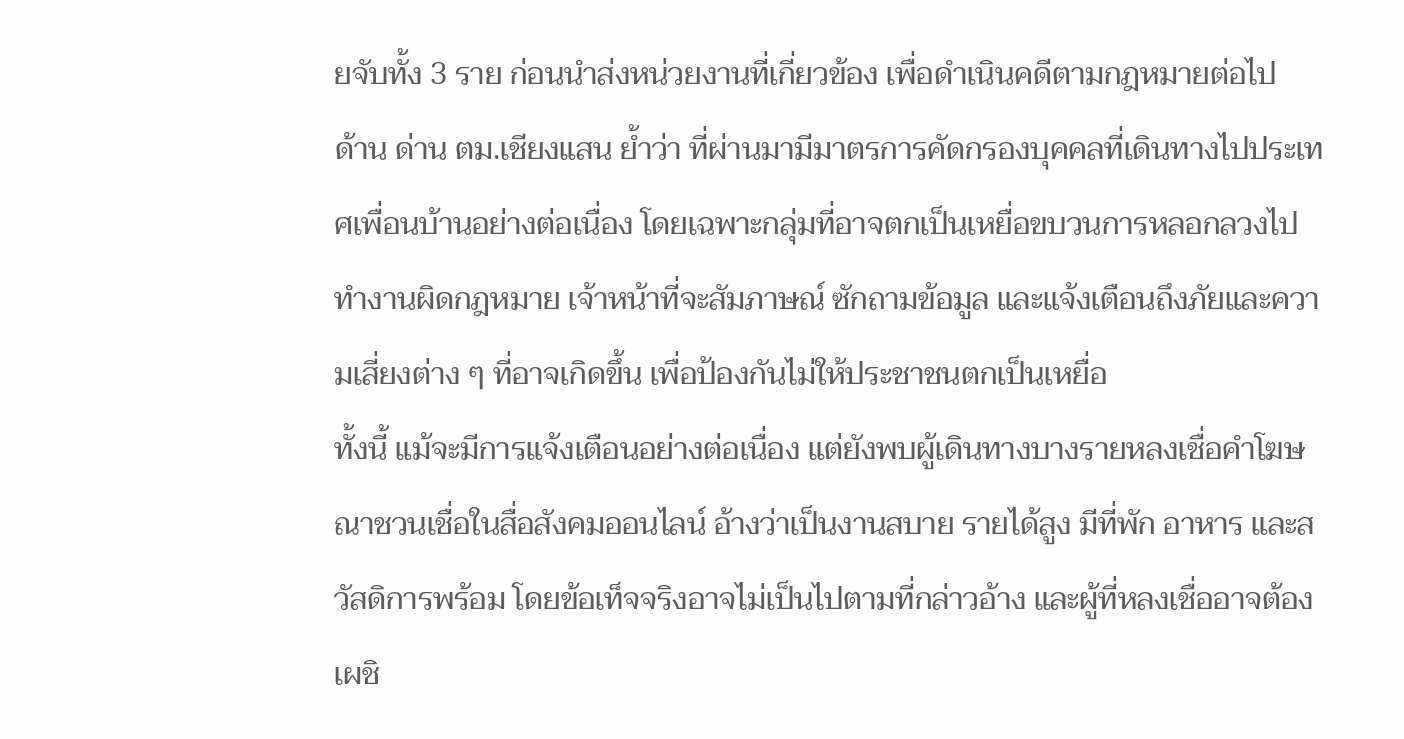ยจับทั้ง 3 ราย ก่อนนำส่งหน่วยงานที่เกี่ยวข้อง เพื่อดำเนินคดีตามกฎหมายต่อไป
ด้าน ด่าน ตม.เชียงแสน ย้ำว่า ที่ผ่านมามีมาตรการคัดกรองบุคคลที่เดินทางไปประเทศเพื่อนบ้านอย่างต่อเนื่อง โดยเฉพาะกลุ่มที่อาจตกเป็นเหยื่อขบวนการหลอกลวงไปทำงานผิดกฎหมาย เจ้าหน้าที่จะสัมภาษณ์ ซักถามข้อมูล และแจ้งเตือนถึงภัยและความเสี่ยงต่าง ๆ ที่อาจเกิดขึ้น เพื่อป้องกันไม่ให้ประชาชนตกเป็นเหยื่อ
ทั้งนี้ แม้จะมีการแจ้งเตือนอย่างต่อเนื่อง แต่ยังพบผู้เดินทางบางรายหลงเชื่อคำโฆษณาชวนเชื่อในสื่อสังคมออนไลน์ อ้างว่าเป็นงานสบาย รายได้สูง มีที่พัก อาหาร และสวัสดิการพร้อม โดยข้อเท็จจริงอาจไม่เป็นไปตามที่กล่าวอ้าง และผู้ที่หลงเชื่ออาจต้องเผชิ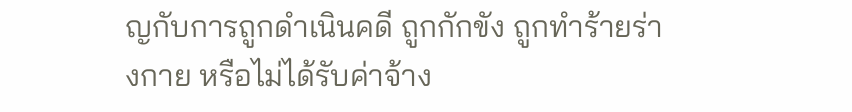ญกับการถูกดำเนินคดี ถูกกักขัง ถูกทำร้ายร่างกาย หรือไม่ได้รับค่าจ้าง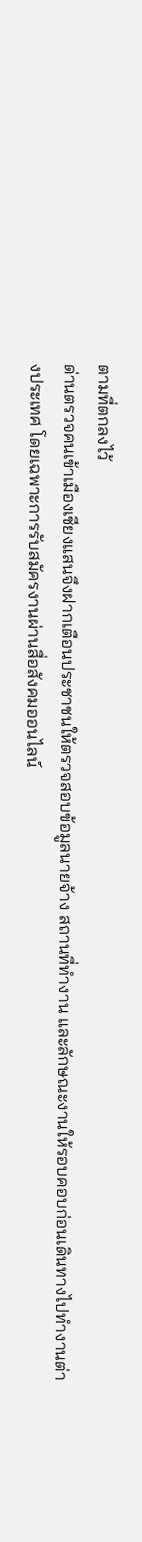ตามที่ตกลงไว้
ด่านตรวจคนเข้าเมืองเชียงแสนจึงฝากเตือนประชาชนให้ตรวจสอบข้อมูลนายจ้าง สถานที่ทำงาน และลักษณะงานให้รอบคอบก่อนเดินทางไปทำงานต่างประเทศ โดยเฉพาะการรับสมัครงานผ่านสื่อสังคมออนไลน์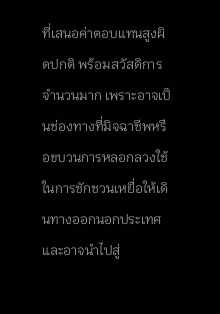ที่เสนอค่าตอบแทนสูงผิดปกติ พร้อมสวัสดิการจำนวนมาก เพราะอาจเป็นช่องทางที่มิจฉาชีพหรือขบวนการหลอกลวงใช้ในการชักชวนเหยื่อให้เดินทางออกนอกประเทศ และอาจนำไปสู่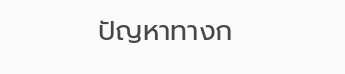ปัญหาทางก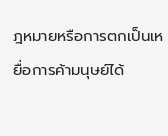ฎหมายหรือการตกเป็นเหยื่อการค้ามนุษย์ได้